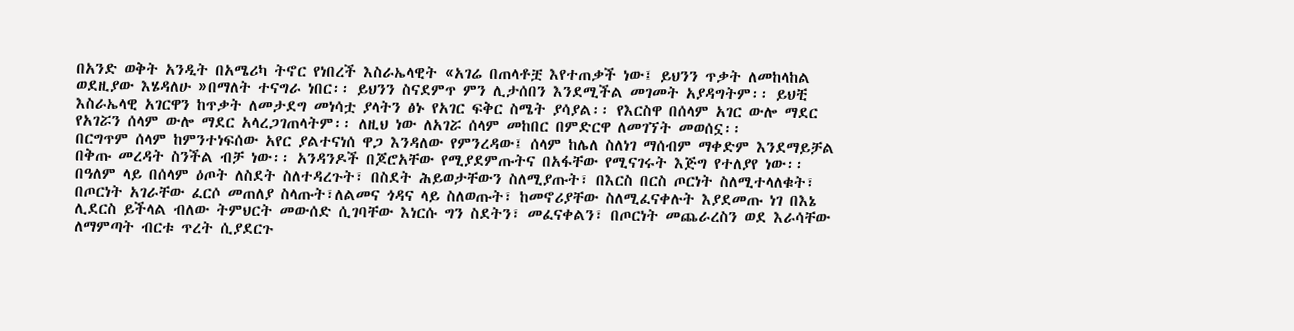በአንድ ወቅት አንዲት በአሜሪካ ትኖር የነበረች እስራኤላዊት «አገሬ በጠላቶቿ እየተጠቃች ነው፤ ይህንን ጥቃት ለመከላከል ወደዚያው እሄዳለሁ »በማለት ተናግራ ነበር፡፡ ይህንን ስናደምጥ ምን ሊታሰበን እንደሚችል መገመት አያዳግትም፡፡ ይህቺ እስራኤላዊ አገርዋን ከጥቃት ለመታደግ መነሳቷ ያላትን ፅኑ የአገር ፍቅር ስሜት ያሳያል፡፡ የእርስዋ በሰላም አገር ውሎ ማደር የአገሯን ሰላም ውሎ ማደር አላረጋገጠላትም፡፡ ለዚህ ነው ለአገሯ ሰላም መከበር በምድርዋ ለመገኘት መወሰኗ፡፡
በርግጥም ሰላም ከምንተነፍሰው አየር ያልተናነሰ ዋጋ እንዳለው የምንረዳው፤ ሰላም ከሌለ ስለነገ ማሰብም ማቀድም እንደማይቻል በቅጡ መረዳት ስንችል ብቻ ነው፡፡ አንዳንዶች በጆሮአቸው የሚያደምጡትና በአፋቸው የሚናገሩት እጅግ የተለያየ ነው፡፡
በዓለም ላይ በሰላም ዕጦት ለስደት ስለተዳረጉት፣ በስደት ሕይወታቸውን ስለሚያጡት፣ በእርስ በርስ ጦርነት ስለሚተላለቁት፣ በጦርነት አገራቸው ፈርሶ መጠለያ ስላጡት፣ለልመና ጎዳና ላይ ስለወጡት፣ ከመኖሪያቸው ስለሚፈናቀሉት እያደመጡ ነገ በእኔ ሊደርስ ይችላል ብለው ትምህርት መውሰድ ሲገባቸው እነርሱ ግን ስደትን፣ መፈናቀልን፣ በጦርነት መጨራረስን ወደ እራሳቸው ለማምጣት ብርቱ ጥረት ሲያደርጉ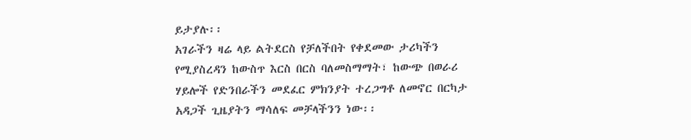ይታያሉ፡፡
አገራችን ዛሬ ላይ ልትደርስ የቻለችበት የቀደመው ታሪካችን የሚያስረዳን ከውስጥ እርስ በርስ ባለመስማማት፣ ከውጭ በወራሪ ሃይሎች የድንበራችን መደፈር ምክንያት ተረጋግቶ ለመኖር በርካታ አዳጋች ጊዜያትን ማሳለፍ መቻላችንን ነው፡፡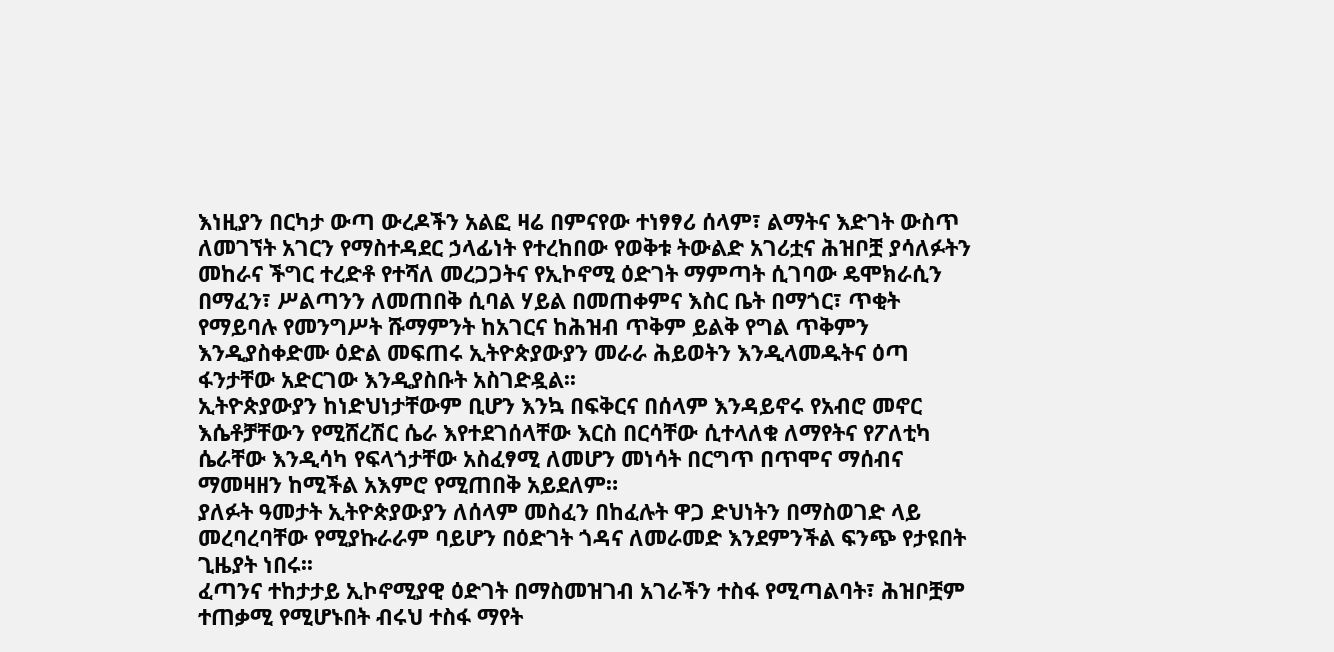እነዚያን በርካታ ውጣ ውረዶችን አልፎ ዛሬ በምናየው ተነፃፃሪ ሰላም፣ ልማትና እድገት ውስጥ ለመገኘት አገርን የማስተዳደር ኃላፊነት የተረከበው የወቅቱ ትውልድ አገሪቷና ሕዝቦቿ ያሳለፉትን መከራና ችግር ተረድቶ የተሻለ መረጋጋትና የኢኮኖሚ ዕድገት ማምጣት ሲገባው ዴሞክራሲን በማፈን፣ ሥልጣንን ለመጠበቅ ሲባል ሃይል በመጠቀምና እስር ቤት በማጎር፣ ጥቂት የማይባሉ የመንግሥት ሹማምንት ከአገርና ከሕዝብ ጥቅም ይልቅ የግል ጥቅምን እንዲያስቀድሙ ዕድል መፍጠሩ ኢትዮጵያውያን መራራ ሕይወትን እንዲላመዱትና ዕጣ ፋንታቸው አድርገው እንዲያስቡት አስገድዷል፡፡
ኢትዮጵያውያን ከነድህነታቸውም ቢሆን እንኳ በፍቅርና በሰላም እንዳይኖሩ የአብሮ መኖር እሴቶቻቸውን የሚሸረሽር ሴራ እየተደገሰላቸው እርስ በርሳቸው ሲተላለቁ ለማየትና የፖለቲካ ሴራቸው እንዲሳካ የፍላጎታቸው አስፈፃሚ ለመሆን መነሳት በርግጥ በጥሞና ማሰብና ማመዛዘን ከሚችል አእምሮ የሚጠበቅ አይደለም።
ያለፉት ዓመታት ኢትዮጵያውያን ለሰላም መስፈን በከፈሉት ዋጋ ድህነትን በማስወገድ ላይ መረባረባቸው የሚያኩራራም ባይሆን በዕድገት ጎዳና ለመራመድ እንደምንችል ፍንጭ የታዩበት ጊዜያት ነበሩ፡፡
ፈጣንና ተከታታይ ኢኮኖሚያዊ ዕድገት በማስመዝገብ አገራችን ተስፋ የሚጣልባት፣ ሕዝቦቿም ተጠቃሚ የሚሆኑበት ብሩህ ተስፋ ማየት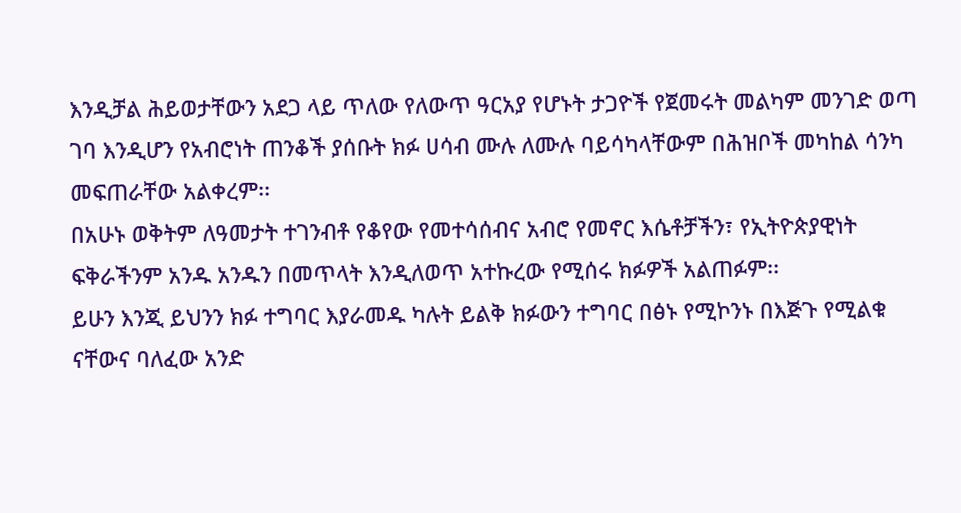እንዲቻል ሕይወታቸውን አደጋ ላይ ጥለው የለውጥ ዓርአያ የሆኑት ታጋዮች የጀመሩት መልካም መንገድ ወጣ ገባ እንዲሆን የአብሮነት ጠንቆች ያሰቡት ክፉ ሀሳብ ሙሉ ለሙሉ ባይሳካላቸውም በሕዝቦች መካከል ሳንካ መፍጠራቸው አልቀረም፡፡
በአሁኑ ወቅትም ለዓመታት ተገንብቶ የቆየው የመተሳሰብና አብሮ የመኖር እሴቶቻችን፣ የኢትዮጵያዊነት ፍቅራችንም አንዱ አንዱን በመጥላት እንዲለወጥ አተኩረው የሚሰሩ ክፉዎች አልጠፉም፡፡
ይሁን እንጂ ይህንን ክፉ ተግባር እያራመዱ ካሉት ይልቅ ክፉውን ተግባር በፅኑ የሚኮንኑ በእጅጉ የሚልቁ ናቸውና ባለፈው አንድ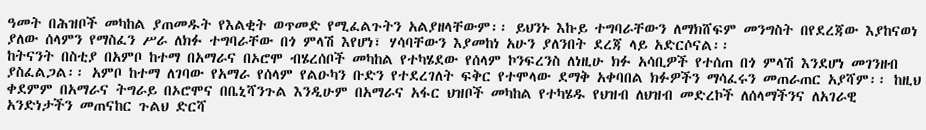ዓመት በሕዝቦች መካከል ያጠመዱት የእልቂት ወጥመድ የሚፈልጉትን አልያዘላቸውም፡፡ ይህንኑ እኩይ ተግባራቸውን ለማክሸፍም መንግስት በየደረጃው እያከናወነ ያለው ሰላምን የማስፈን ሥራ ለክፉ ተግባራቸው በጎ ምላሽ እየሆነ፣ ሃሳባቸውን እያመከነ አሁን ያለንበት ደረጃ ላይ አድርሶናል፡፡
ከትናንት በስቲያ በአምቦ ከተማ በአማራና በኦሮሞ ብሄረሰቦች መካከል የተካሄደው የሰላም ኮንፍረንስ ለነዚሁ ክፉ አሳቢዎች የተሰጠ በጎ ምላሽ እንደሆነ መገንዘብ ያስፈልጋል፡፡ አምቦ ከተማ ለገባው የአማራ የሰላም የልዑካን ቡድን የተደረገለት ፍቅር የተሞላው ደማቅ አቀባበል ክፉዎችን ማሳፈሩን መጠራጠር አያሻም፡፡ ከዚህ ቀደምም በአማራና ትግራይ በኦሮሞና በቤኒሻንጉል እንዲሁም በአማራና አፋር ህዝቦች መካከል የተካሄዱ የህዝብ ለህዝብ መድረኮች ለሰላማችንና ለአገራዊ አንድነታችን መጠናከር ጉልህ ድርሻ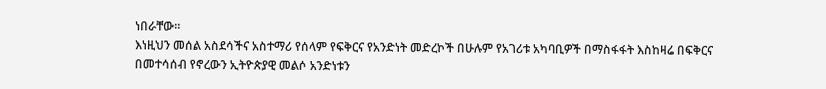ነበራቸው።
እነዚህን መሰል አስደሳችና አስተማሪ የሰላም የፍቅርና የአንድነት መድረኮች በሁሉም የአገሪቱ አካባቢዎች በማስፋፋት እስከዛሬ በፍቅርና በመተሳሰብ የኖረውን ኢትዮጵያዊ መልሶ አንድነቱን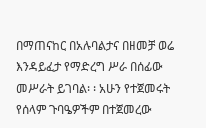በማጠናከር በአሉባልታና በዘመቻ ወሬ እንዳይፈታ የማድረግ ሥራ በሰፊው መሥራት ይገባል፡ ፡ አሁን የተጀመሩት የሰላም ጉባዔዎችም በተጀመረው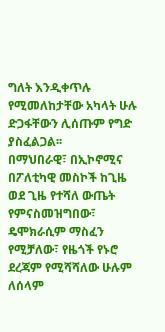ግለት እንዲቀጥሉ የሚመለከታቸው አካላት ሁሉ ድጋፋቸውን ሊሰጡም የግድ ያስፈልጋል፡፡
በማህበራዊ፣ በኢኮኖሚና በፖለቲካዊ መስኮች ከጊዜ ወደ ጊዜ የተሻለ ውጤት የምናስመዝግበው፣ ዴሞክራሲም ማስፈን የሚቻለው፣ የዜጎች የኑሮ ደረጃም የሚሻሻለው ሁሉም ለሰላም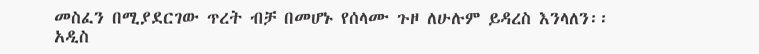መስፈን በሚያደርገው ጥረት ብቻ በመሆኑ የሰላሙ ጉዞ ለሁሉም ይዳረስ እንላለን፡፡
አዲስ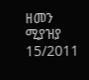ዘመን ሚያዝያ 15/2011